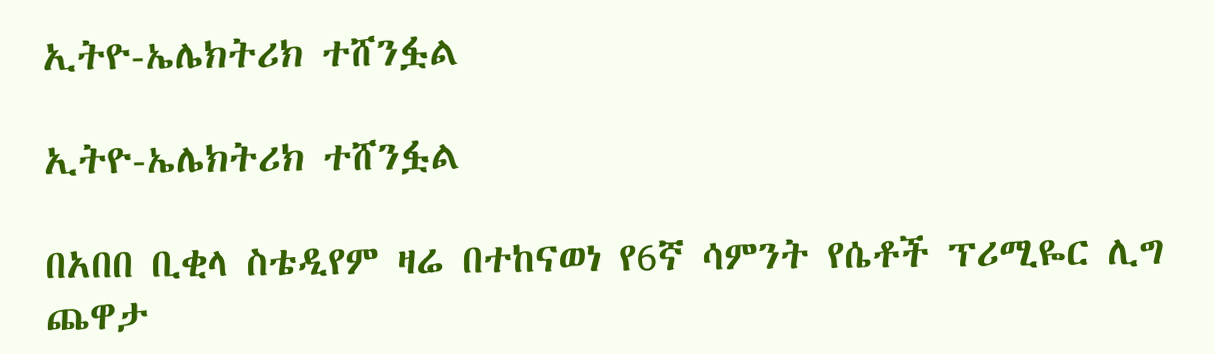ኢትዮ-ኤሌክትሪክ ተሸንፏል

ኢትዮ-ኤሌክትሪክ ተሸንፏል

በአበበ ቢቂላ ስቴዲየም ዛሬ በተከናወነ የ6ኛ ሳምንት የሴቶች ፕሪሚዬር ሊግ ጨዋታ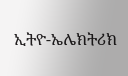ኢትዮ-ኤሌክትሪክ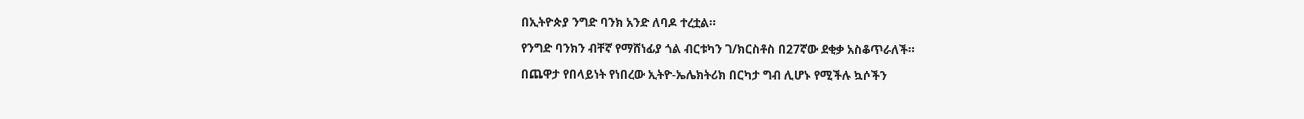በኢትዮጵያ ንግድ ባንክ አንድ ለባዶ ተረቷል።

የንግድ ባንክን ብቸኛ የማሸነፊያ ጎል ብርቱካን ገ/ክርስቶስ በ27ኛው ደቂቃ አስቆጥራለች።

በጨዋታ የበላይነት የነበረው ኢትዮ-ኤሌክትሪክ በርካታ ግብ ሊሆኑ የሚችሉ ኳሶችን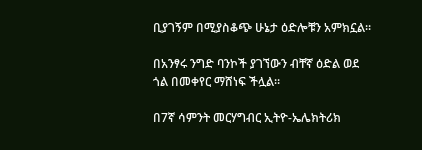ቢያገኝም በሚያስቆጭ ሁኔታ ዕድሎቹን አምክኗል።

በአንፃሩ ንግድ ባንኮች ያገኘውን ብቸኛ ዕድል ወደ ጎል በመቀየር ማሸነፍ ችሏል።

በ7ኛ ሳምንት መርሃግብር ኢትዮ-ኤሌክትሪክ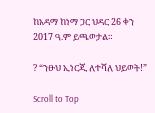ከአዳማ ከነማ ጋር ህዳር 26 ቀን 2017 ዓ.ም ይጫወታል።

? “ንፁህ ኢነርጂ ለተሻለ ህይወት!”

Scroll to Top